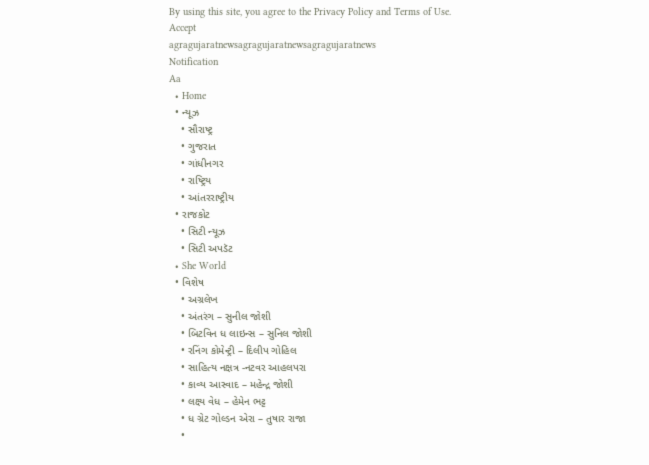By using this site, you agree to the Privacy Policy and Terms of Use.
Accept
agragujaratnewsagragujaratnewsagragujaratnews
Notification
Aa
  • Home
  • ન્યૂઝ
    • સૌરાષ્ટ્ર
    • ગુજરાત
    • ગાંધીનગર
    • રાષ્ટ્રિય
    • આંતરરાષ્ટ્રીય
  • રાજકોટ
    • સિટી ન્યૂઝ
    • સિટી અપડૅટ
  • She World
  • વિશેષ
    • અગ્રલેખ
    • અંતરંગ – સુનીલ જોશી
    • બિટવિન ધ લાઇન્સ – સુનિલ જોશી
    • રનિંગ કોમેન્ટ્રી – દિલીપ ગોહિલ
    • સાહિત્ય નક્ષત્ર -નટવર આહલપરા
    • કાવ્ય આસ્વાદ – મહેન્દ્ર જોશી
    • લક્ષ્ય વેધ – હેમેન ભટ્ટ
    • ધ ગ્રેટ ગોલ્ડન એરા – તુષાર રાજા
    •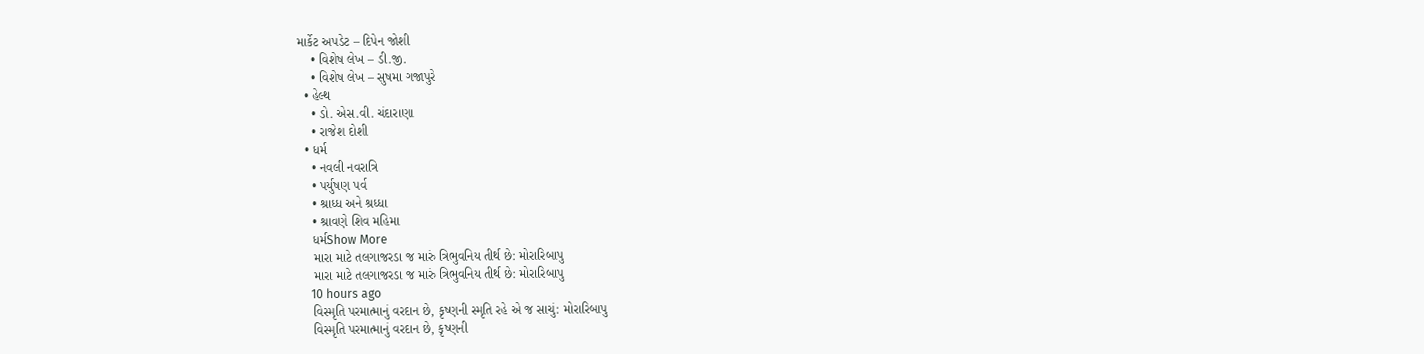માર્કેટ અપડેટ – દિપેન જોશી
    • વિશેષ લેખ – ડી.જી.
    • વિશેષ લેખ – સુષમા ગજાપુરે
  • હેલ્થ
    • ડો. એસ.વી. ચંદારાણા
    • રાજેશ દોશી
  • ધર્મ
    • નવલી નવરાત્રિ
    • પર્યુષણ પર્વ
    • શ્રાધ્ધ અને શ્રધ્ધા
    • શ્રાવણે શિવ મહિમા
    ધર્મShow More
    મારા માટે તલગાજરડા જ મારું ત્રિભુવનિય તીર્થ છે: મોરારિબાપુ
    મારા માટે તલગાજરડા જ મારું ત્રિભુવનિય તીર્થ છે: મોરારિબાપુ
    10 hours ago
    વિસ્મૃતિ પરમાત્માનું વરદાન છે, કૃષ્ણની સ્મૃતિ રહે એ જ સાચું: મોરારિબાપુ
    વિસ્મૃતિ પરમાત્માનું વરદાન છે, કૃષ્ણની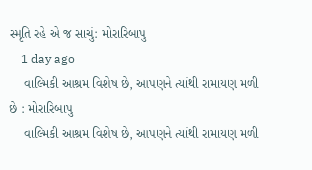સ્મૃતિ રહે એ જ સાચું: મોરારિબાપુ
    1 day ago
    વાલ્મિકી આશ્રમ વિશેષ છે, આપણને ત્યાંથી રામાયણ મળી છે : મોરારિબાપુ
    વાલ્મિકી આશ્રમ વિશેષ છે, આપણને ત્યાંથી રામાયણ મળી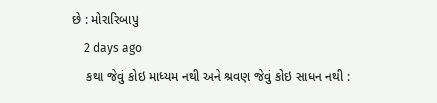છે : મોરારિબાપુ
    2 days ago
    કથા જેવું કોઇ માધ્યમ નથી અને શ્રવણ જેવું કોઇ સાધન નથી :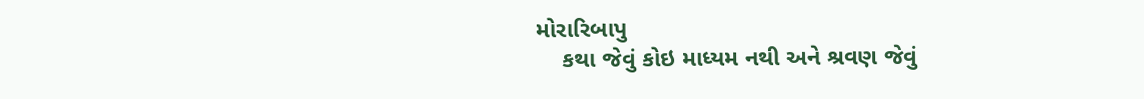મોરારિબાપુ
    કથા જેવું કોઇ માધ્યમ નથી અને શ્રવણ જેવું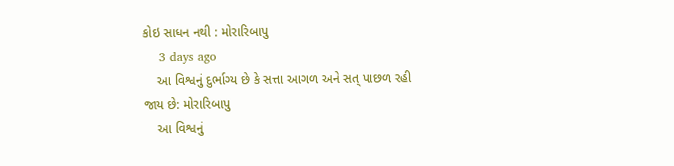કોઇ સાધન નથી : મોરારિબાપુ
    3 days ago
    આ વિશ્વનું દુર્ભાગ્ય છે કે સત્તા આગળ અને સત્ પાછળ રહી જાય છે: મોરારિબાપુ
    આ વિશ્વનું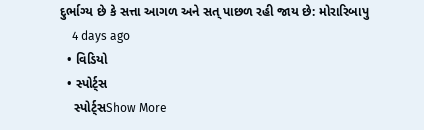દુર્ભાગ્ય છે કે સત્તા આગળ અને સત્ પાછળ રહી જાય છે: મોરારિબાપુ
    4 days ago
  • વિડિયો
  • સ્પોર્ટ્સ
    સ્પોર્ટ્સShow More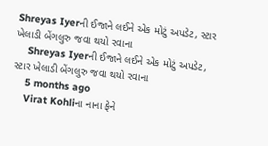Shreyas Iyerની ઈજાને લઈને એક મોટું અપડેટ, સ્ટાર ખેલાડી બેંગલુરુ જવા થયો રવાના
    Shreyas Iyerની ઈજાને લઈને એક મોટું અપડેટ, સ્ટાર ખેલાડી બેંગલુરુ જવા થયો રવાના
    5 months ago
    Virat Kohliના નાના ફેને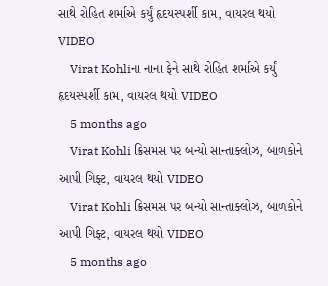સાથે રોહિત શર્માએ કર્યું હૃદયસ્પર્શી કામ, વાયરલ થયો VIDEO
    Virat Kohliના નાના ફેને સાથે રોહિત શર્માએ કર્યું હૃદયસ્પર્શી કામ, વાયરલ થયો VIDEO
    5 months ago
    Virat Kohli ક્રિસમસ પર બન્યો સાન્તાક્લોઝ, બાળકોને આપી ગિફ્ટ, વાયરલ થયો VIDEO
    Virat Kohli ક્રિસમસ પર બન્યો સાન્તાક્લોઝ, બાળકોને આપી ગિફ્ટ, વાયરલ થયો VIDEO
    5 months ago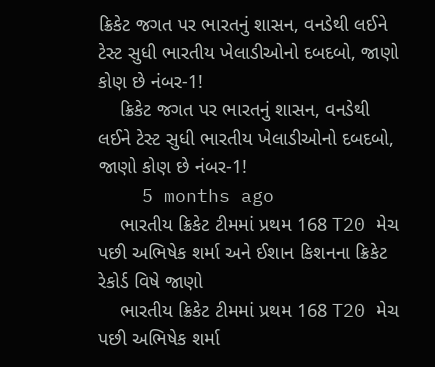ક્રિકેટ જગત પર ભારતનું શાસન, વનડેથી લઈને ટેસ્ટ સુધી ભારતીય ખેલાડીઓનો દબદબો, જાણો કોણ છે નંબર-1!
    ક્રિકેટ જગત પર ભારતનું શાસન, વનડેથી લઈને ટેસ્ટ સુધી ભારતીય ખેલાડીઓનો દબદબો, જાણો કોણ છે નંબર-1!
    5 months ago
    ભારતીય ક્રિકેટ ટીમમાં પ્રથમ 168 T20 મેચ પછી અભિષેક શર્મા અને ઈશાન કિશનના ક્રિકેટ રેકોર્ડ વિષે જાણો
    ભારતીય ક્રિકેટ ટીમમાં પ્રથમ 168 T20 મેચ પછી અભિષેક શર્મા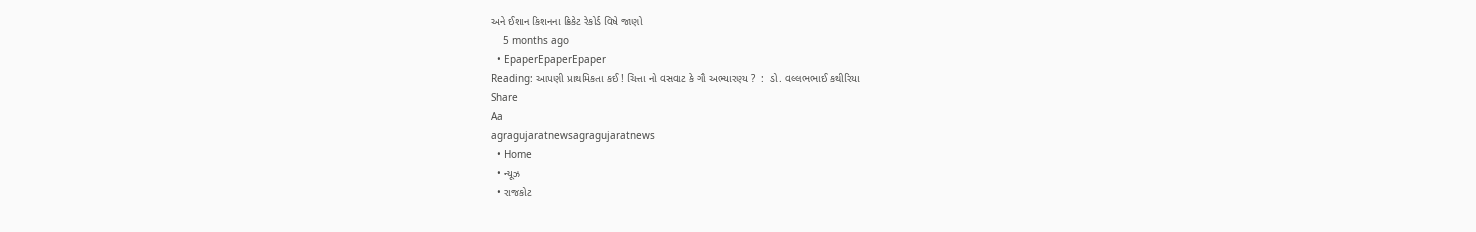અને ઈશાન કિશનના ક્રિકેટ રેકોર્ડ વિષે જાણો
    5 months ago
  • EpaperEpaperEpaper
Reading: આપણી પ્રાથમિકતા કઈ ! ચિત્તા નો વસવાટ કે ગૌ અભ્યારણ્ય ?  :  ડો. વલ્લભભાઈ કથીરિયા
Share
Aa
agragujaratnewsagragujaratnews
  • Home
  • ન્યૂઝ
  • રાજકોટ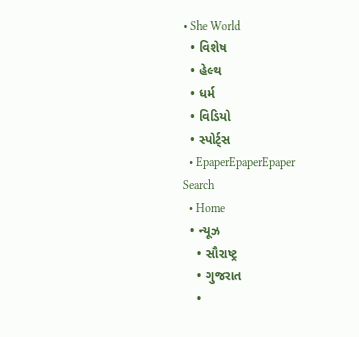• She World
  • વિશેષ
  • હેલ્થ
  • ધર્મ
  • વિડિયો
  • સ્પોર્ટ્સ
  • EpaperEpaperEpaper
Search
  • Home
  • ન્યૂઝ
    • સૌરાષ્ટ્ર
    • ગુજરાત
    •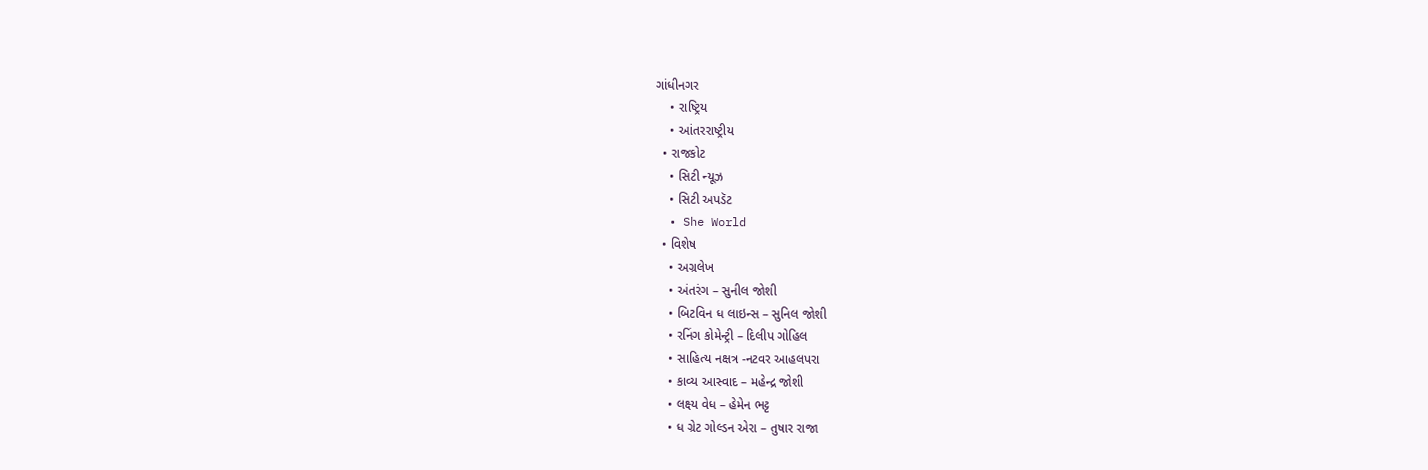ગાંધીનગર
    • રાષ્ટ્રિય
    • આંતરરાષ્ટ્રીય
  • રાજકોટ
    • સિટી ન્યૂઝ
    • સિટી અપડૅટ
  • She World
  • વિશેષ
    • અગ્રલેખ
    • અંતરંગ – સુનીલ જોશી
    • બિટવિન ધ લાઇન્સ – સુનિલ જોશી
    • રનિંગ કોમેન્ટ્રી – દિલીપ ગોહિલ
    • સાહિત્ય નક્ષત્ર -નટવર આહલપરા
    • કાવ્ય આસ્વાદ – મહેન્દ્ર જોશી
    • લક્ષ્ય વેધ – હેમેન ભટ્ટ
    • ધ ગ્રેટ ગોલ્ડન એરા – તુષાર રાજા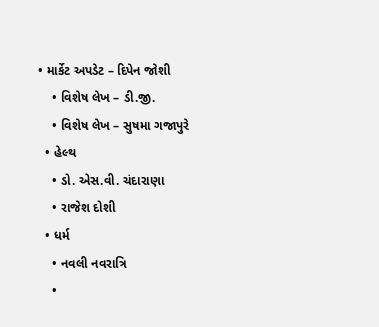• માર્કેટ અપડેટ – દિપેન જોશી
    • વિશેષ લેખ – ડી.જી.
    • વિશેષ લેખ – સુષમા ગજાપુરે
  • હેલ્થ
    • ડો. એસ.વી. ચંદારાણા
    • રાજેશ દોશી
  • ધર્મ
    • નવલી નવરાત્રિ
    •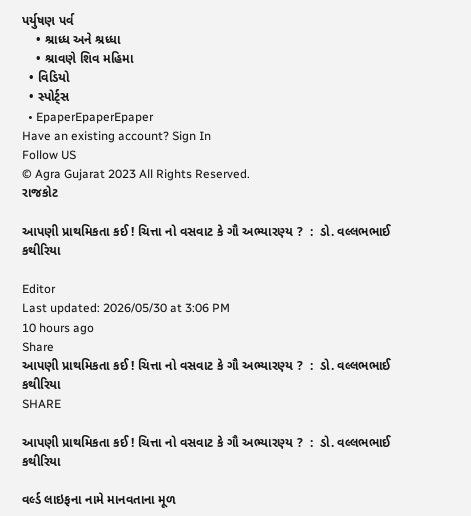પર્યુષણ પર્વ
    • શ્રાધ્ધ અને શ્રધ્ધા
    • શ્રાવણે શિવ મહિમા
  • વિડિયો
  • સ્પોર્ટ્સ
  • EpaperEpaperEpaper
Have an existing account? Sign In
Follow US
© Agra Gujarat 2023 All Rights Reserved.
રાજકોટ

આપણી પ્રાથમિકતા કઈ ! ચિત્તા નો વસવાટ કે ગૌ અભ્યારણ્ય ?  :  ડો. વલ્લભભાઈ કથીરિયા

Editor
Last updated: 2026/05/30 at 3:06 PM
10 hours ago
Share
આપણી પ્રાથમિકતા કઈ ! ચિત્તા નો વસવાટ કે ગૌ અભ્યારણ્ય ?  :  ડો. વલ્લભભાઈ કથીરિયા
SHARE

આપણી પ્રાથમિકતા કઈ ! ચિત્તા નો વસવાટ કે ગૌ અભ્યારણ્ય ?  :  ડો. વલ્લભભાઈ કથીરિયા

વર્લ્ડ લાઇફના નામે માનવતાના મૂળ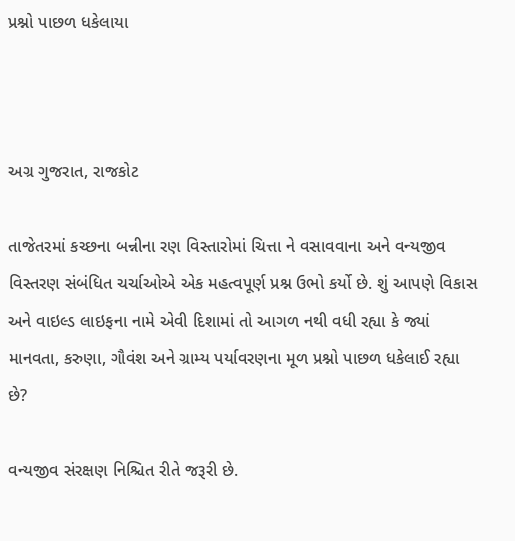પ્રશ્નો પાછળ ધકેલાયા



અગ્ર ગુજરાત, રાજકોટ

તાજેતરમાં કચ્છના બન્નીના રણ વિસ્તારોમાં ચિત્તા ને વસાવવાના અને વન્યજીવ વિસ્તરણ સંબંધિત ચર્ચાઓએ એક મહત્વપૂર્ણ પ્રશ્ન ઉભો કર્યો છે. શું આપણે વિકાસ અને વાઇલ્ડ લાઇફના નામે એવી દિશામાં તો આગળ નથી વધી રહ્યા કે જ્યાં માનવતા, કરુણા, ગૌવંશ અને ગ્રામ્ય પર્યાવરણના મૂળ પ્રશ્નો પાછળ ધકેલાઈ રહ્યા છે?

વન્યજીવ સંરક્ષણ નિશ્ચિત રીતે જરૂરી છે.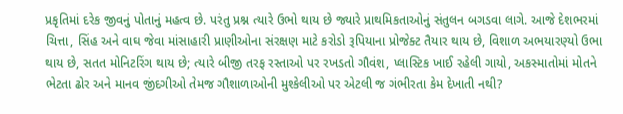પ્રકૃતિમાં દરેક જીવનું પોતાનું મહત્વ છે. પરંતુ પ્રશ્ન ત્યારે ઉભો થાય છે જ્યારે પ્રાથમિકતાઓનું સંતુલન બગડવા લાગે. આજે દેશભરમાં ચિત્તા, સિંહ અને વાઘ જેવા માંસાહારી પ્રાણીઓના સંરક્ષણ માટે કરોડો રૂપિયાના પ્રોજેક્ટ તૈયાર થાય છે, વિશાળ અભયારણ્યો ઉભા થાય છે, સતત મોનિટરિંગ થાય છે; ત્યારે બીજી તરફ રસ્તાઓ પર રખડતો ગૌવંશ, પ્લાસ્ટિક ખાઈ રહેલી ગાયો, અકસ્માતોમાં મોતને ભેટતા ઢોર અને માનવ જીંદગીઓ તેમજ ગૌશાળાઓની મુશ્કેલીઓ પર એટલી જ ગંભીરતા કેમ દેખાતી નથી?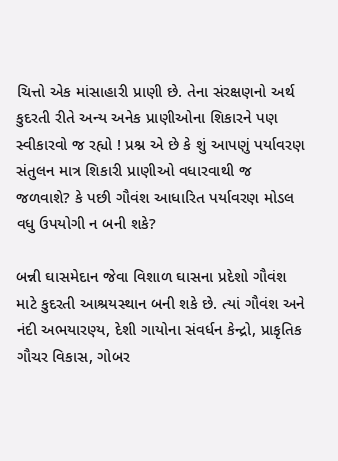ચિત્તો એક માંસાહારી પ્રાણી છે. તેના સંરક્ષણનો અર્થ કુદરતી રીતે અન્ય અનેક પ્રાણીઓના શિકારને પણ સ્વીકારવો જ રહ્યો ! પ્રશ્ન એ છે કે શું આપણું પર્યાવરણ સંતુલન માત્ર શિકારી પ્રાણીઓ વધારવાથી જ જળવાશે? કે પછી ગૌવંશ આધારિત પર્યાવરણ મોડલ વધુ ઉપયોગી ન બની શકે?

બન્ની ઘાસમેદાન જેવા વિશાળ ઘાસના પ્રદેશો ગૌવંશ માટે કુદરતી આશ્રયસ્થાન બની શકે છે. ત્યાં ગૌવંશ અને નંદી અભયારણ્ય, દેશી ગાયોના સંવર્ધન કેન્દ્રો, પ્રાકૃતિક ગૌચર વિકાસ, ગોબર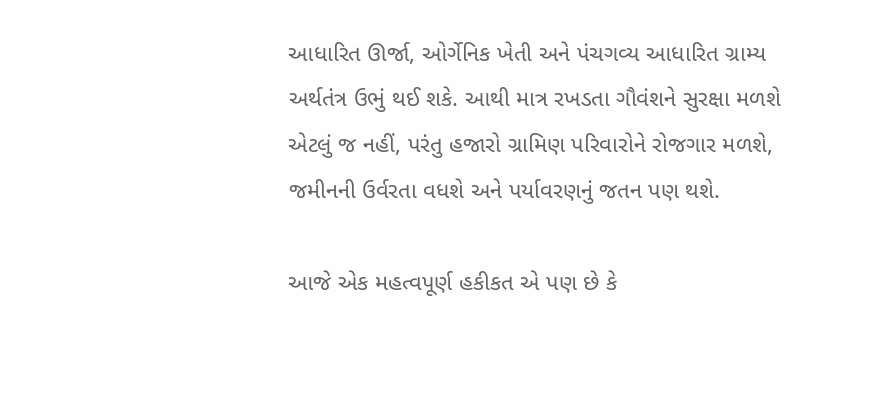આધારિત ઊર્જા, ઓર્ગેનિક ખેતી અને પંચગવ્ય આધારિત ગ્રામ્ય અર્થતંત્ર ઉભું થઈ શકે. આથી માત્ર રખડતા ગૌવંશને સુરક્ષા મળશે એટલું જ નહીં, પરંતુ હજારો ગ્રામિણ પરિવારોને રોજગાર મળશે, જમીનની ઉર્વરતા વધશે અને પર્યાવરણનું જતન પણ થશે.

આજે એક મહત્વપૂર્ણ હકીકત એ પણ છે કે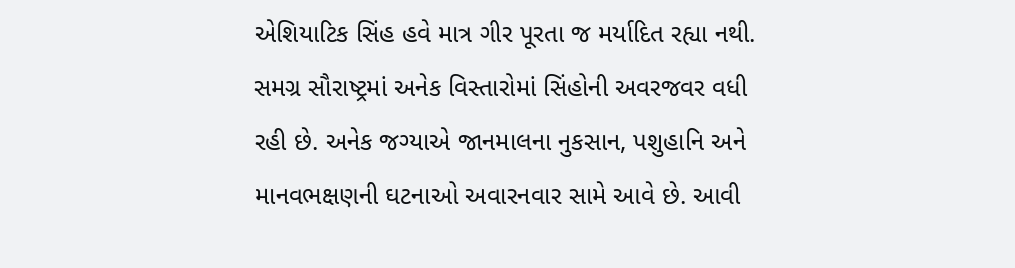એશિયાટિક સિંહ હવે માત્ર ગીર પૂરતા જ મર્યાદિત રહ્યા નથી. સમગ્ર સૌરાષ્ટ્રમાં અનેક વિસ્તારોમાં સિંહોની અવરજવર વધી રહી છે. અનેક જગ્યાએ જાનમાલના નુકસાન, પશુહાનિ અને માનવભક્ષણની ઘટનાઓ અવારનવાર સામે આવે છે. આવી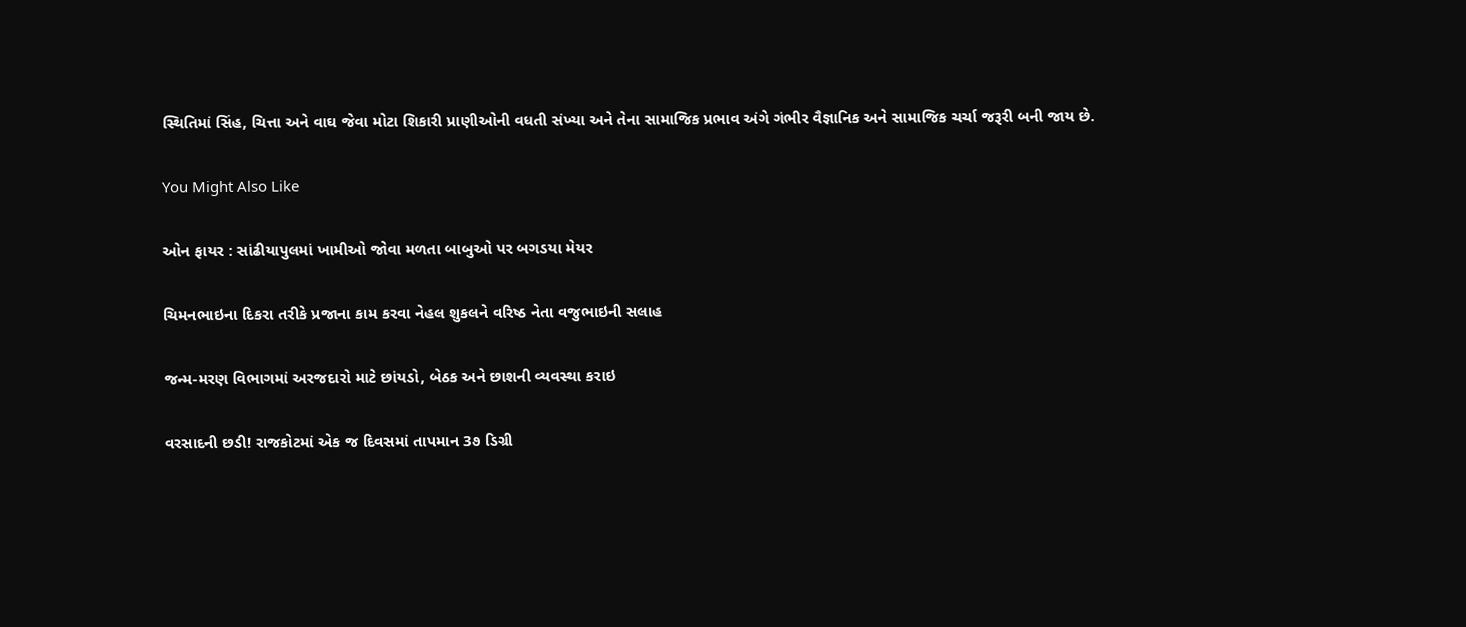સ્થિતિમાં સિંહ, ચિત્તા અને વાઘ જેવા મોટા શિકારી પ્રાણીઓની વધતી સંખ્યા અને તેના સામાજિક પ્રભાવ અંગે ગંભીર વૈજ્ઞાનિક અને સામાજિક ચર્ચા જરૂરી બની જાય છે.

You Might Also Like

ઓન ફાયર : સાંઢીયાપુલમાં ખામીઓ જોવા મળતા બાબુઓ પર બગડયા મેયર

ચિમનભાઇના દિકરા તરીકે પ્રજાના કામ કરવા નેહલ શુકલને વરિષ્ઠ નેતા વજુભાઇની સલાહ

જન્મ-મરણ વિભાગમાં અરજદારો માટે છાંયડો, બેઠક અને છાશની વ્યવસ્થા કરાઇ

વરસાદની છડી! રાજકોટમાં એક જ દિવસમાં તાપમાન 3૭ ડિગ્રી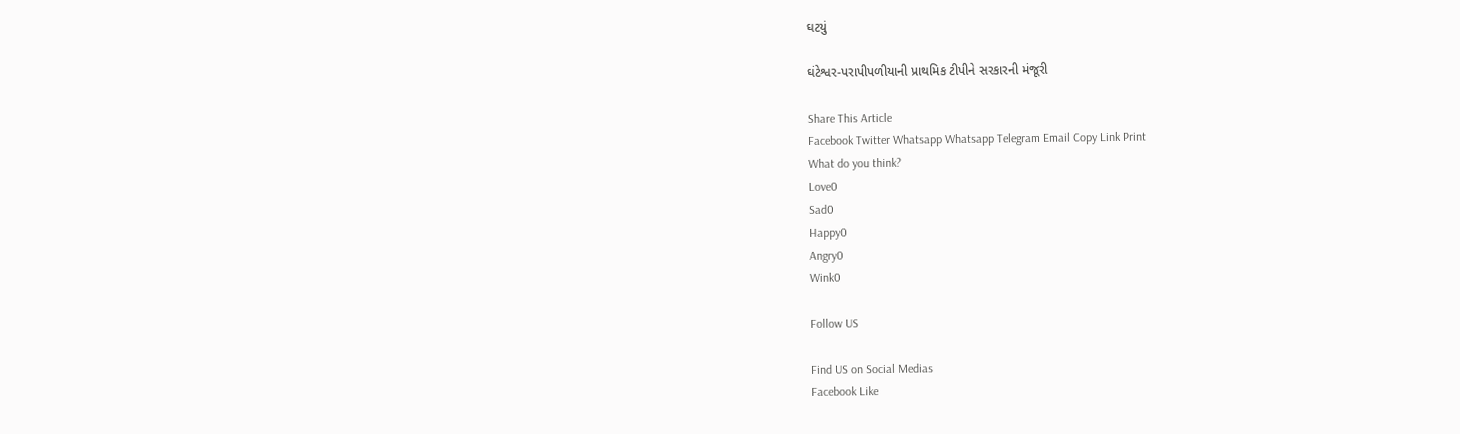ઘટયું

ઘંટેશ્વર-પરાપીપળીયાની પ્રાથમિક ટીપીને સરકારની મંજૂરી

Share This Article
Facebook Twitter Whatsapp Whatsapp Telegram Email Copy Link Print
What do you think?
Love0
Sad0
Happy0
Angry0
Wink0

Follow US

Find US on Social Medias
Facebook Like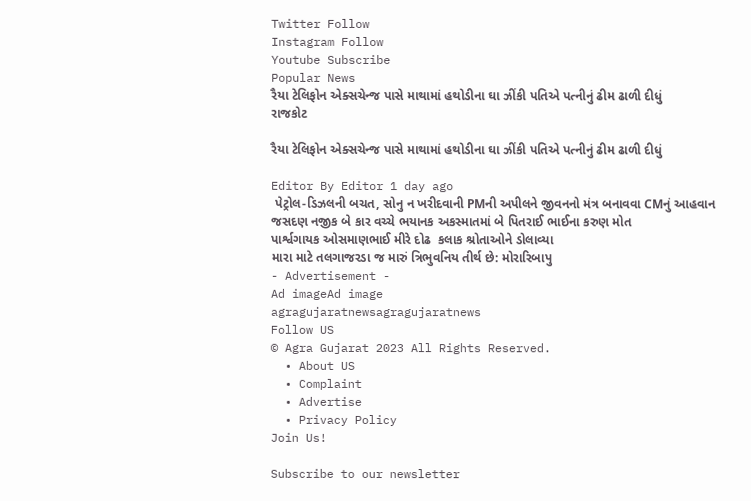Twitter Follow
Instagram Follow
Youtube Subscribe
Popular News
રૈયા ટેલિફોન એક્સચેન્જ પાસે માથામાં હથોડીના ઘા ઝીંકી પતિએ પત્નીનું ઢીમ ઢાળી દીધું
રાજકોટ

રૈયા ટેલિફોન એક્સચેન્જ પાસે માથામાં હથોડીના ઘા ઝીંકી પતિએ પત્નીનું ઢીમ ઢાળી દીધું

Editor By Editor 1 day ago
 પેટ્રોલ-ડિઝલની બચત, સોનુ ન ખરીદવાની PMની અપીલને જીવનનો મંત્ર બનાવવા CMનું આહવાન
જસદણ નજીક બે કાર વચ્ચે ભયાનક અકસ્માતમાં બે પિતરાઈ ભાઈના કરુણ મોત
પાર્શ્વગાયક ઓસમાણભાઈ મીરે દોઢ  કલાક શ્રોતાઓને ડોલાવ્યા
મારા માટે તલગાજરડા જ મારું ત્રિભુવનિય તીર્થ છે: મોરારિબાપુ
- Advertisement -
Ad imageAd image
agragujaratnewsagragujaratnews
Follow US
© Agra Gujarat 2023 All Rights Reserved.
  • About US
  • Complaint
  • Advertise
  • Privacy Policy
Join Us!

Subscribe to our newsletter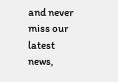and never miss our latest news,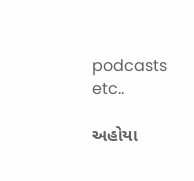podcasts etc..

અહોયા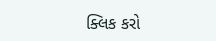ક્લિક કરો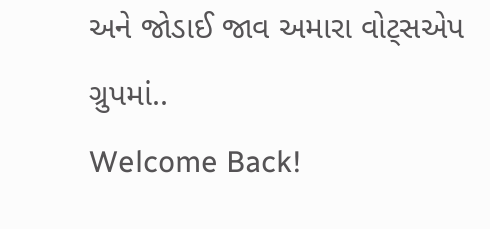અને જોડાઈ જાવ અમારા વોટ્સએપ ગ્રુપમાં..
Welcome Back!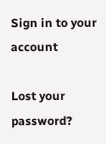Sign in to your account

Lost your password?